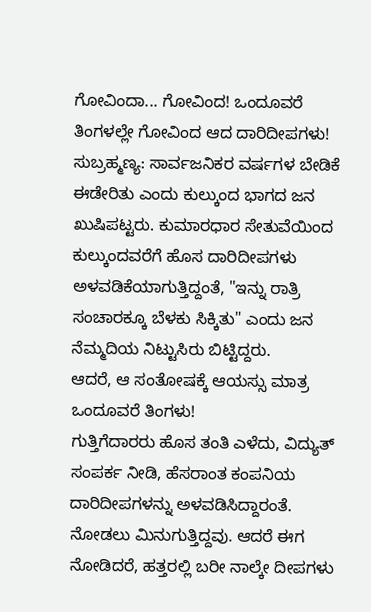ಗೋವಿಂದಾ... ಗೋವಿಂದ! ಒಂದೂವರೆ ತಿಂಗಳಲ್ಲೇ ಗೋವಿಂದ ಆದ ದಾರಿದೀಪಗಳು!
ಸುಬ್ರಹ್ಮಣ್ಯ: ಸಾರ್ವಜನಿಕರ ವರ್ಷಗಳ ಬೇಡಿಕೆ ಈಡೇರಿತು ಎಂದು ಕುಲ್ಕುಂದ ಭಾಗದ ಜನ ಖುಷಿಪಟ್ಟರು. ಕುಮಾರಧಾರ ಸೇತುವೆಯಿಂದ ಕುಲ್ಕುಂದವರೆಗೆ ಹೊಸ ದಾರಿದೀಪಗಳು ಅಳವಡಿಕೆಯಾಗುತ್ತಿದ್ದಂತೆ, "ಇನ್ನು ರಾತ್ರಿ ಸಂಚಾರಕ್ಕೂ ಬೆಳಕು ಸಿಕ್ಕಿತು" ಎಂದು ಜನ ನೆಮ್ಮದಿಯ ನಿಟ್ಟುಸಿರು ಬಿಟ್ಟಿದ್ದರು.
ಆದರೆ, ಆ ಸಂತೋಷಕ್ಕೆ ಆಯಸ್ಸು ಮಾತ್ರ ಒಂದೂವರೆ ತಿಂಗಳು!
ಗುತ್ತಿಗೆದಾರರು ಹೊಸ ತಂತಿ ಎಳೆದು, ವಿದ್ಯುತ್ ಸಂಪರ್ಕ ನೀಡಿ, ಹೆಸರಾಂತ ಕಂಪನಿಯ ದಾರಿದೀಪಗಳನ್ನು ಅಳವಡಿಸಿದ್ದಾರಂತೆ. ನೋಡಲು ಮಿನುಗುತ್ತಿದ್ದವು. ಆದರೆ ಈಗ ನೋಡಿದರೆ, ಹತ್ತರಲ್ಲಿ ಬರೀ ನಾಲ್ಕೇ ದೀಪಗಳು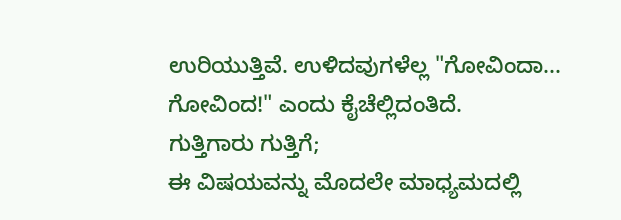ಉರಿಯುತ್ತಿವೆ. ಉಳಿದವುಗಳೆಲ್ಲ "ಗೋವಿಂದಾ... ಗೋವಿಂದ!" ಎಂದು ಕೈಚೆಲ್ಲಿದಂತಿದೆ.
ಗುತ್ತಿಗಾರು ಗುತ್ತಿಗೆ;
ಈ ವಿಷಯವನ್ನು ಮೊದಲೇ ಮಾಧ್ಯಮದಲ್ಲಿ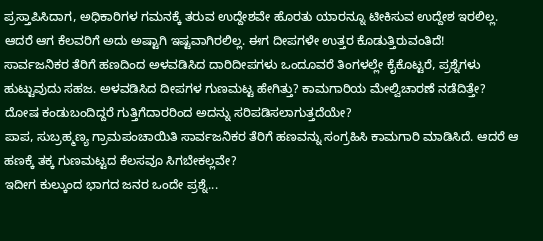ಪ್ರಸ್ತಾಪಿಸಿದಾಗ, ಅಧಿಕಾರಿಗಳ ಗಮನಕ್ಕೆ ತರುವ ಉದ್ದೇಶವೇ ಹೊರತು ಯಾರನ್ನೂ ಟೀಕಿಸುವ ಉದ್ದೇಶ ಇರಲಿಲ್ಲ. ಆದರೆ ಆಗ ಕೆಲವರಿಗೆ ಅದು ಅಷ್ಟಾಗಿ ಇಷ್ಟವಾಗಿರಲಿಲ್ಲ. ಈಗ ದೀಪಗಳೇ ಉತ್ತರ ಕೊಡುತ್ತಿರುವಂತಿದೆ!
ಸಾರ್ವಜನಿಕರ ತೆರಿಗೆ ಹಣದಿಂದ ಅಳವಡಿಸಿದ ದಾರಿದೀಪಗಳು ಒಂದೂವರೆ ತಿಂಗಳಲ್ಲೇ ಕೈಕೊಟ್ಟರೆ, ಪ್ರಶ್ನೆಗಳು ಹುಟ್ಟುವುದು ಸಹಜ. ಅಳವಡಿಸಿದ ದೀಪಗಳ ಗುಣಮಟ್ಟ ಹೇಗಿತ್ತು? ಕಾಮಗಾರಿಯ ಮೇಲ್ವಿಚಾರಣೆ ನಡೆದಿತ್ತೇ? ದೋಷ ಕಂಡುಬಂದಿದ್ದರೆ ಗುತ್ತಿಗೆದಾರರಿಂದ ಅದನ್ನು ಸರಿಪಡಿಸಲಾಗುತ್ತದೆಯೇ?
ಪಾಪ, ಸುಬ್ರಹ್ಮಣ್ಯ ಗ್ರಾಮಪಂಚಾಯಿತಿ ಸಾರ್ವಜನಿಕರ ತೆರಿಗೆ ಹಣವನ್ನು ಸಂಗ್ರಹಿಸಿ ಕಾಮಗಾರಿ ಮಾಡಿಸಿದೆ. ಆದರೆ ಆ ಹಣಕ್ಕೆ ತಕ್ಕ ಗುಣಮಟ್ಟದ ಕೆಲಸವೂ ಸಿಗಬೇಕಲ್ಲವೇ?
ಇದೀಗ ಕುಲ್ಕುಂದ ಭಾಗದ ಜನರ ಒಂದೇ ಪ್ರಶ್ನೆ...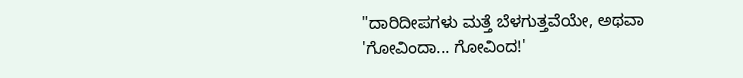"ದಾರಿದೀಪಗಳು ಮತ್ತೆ ಬೆಳಗುತ್ತವೆಯೇ, ಅಥವಾ 'ಗೋವಿಂದಾ... ಗೋವಿಂದ!'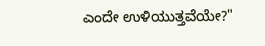ಎಂದೇ ಉಳಿಯುತ್ತವೆಯೇ?"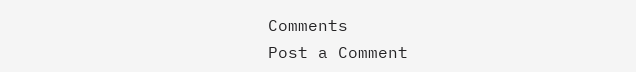Comments
Post a Comment